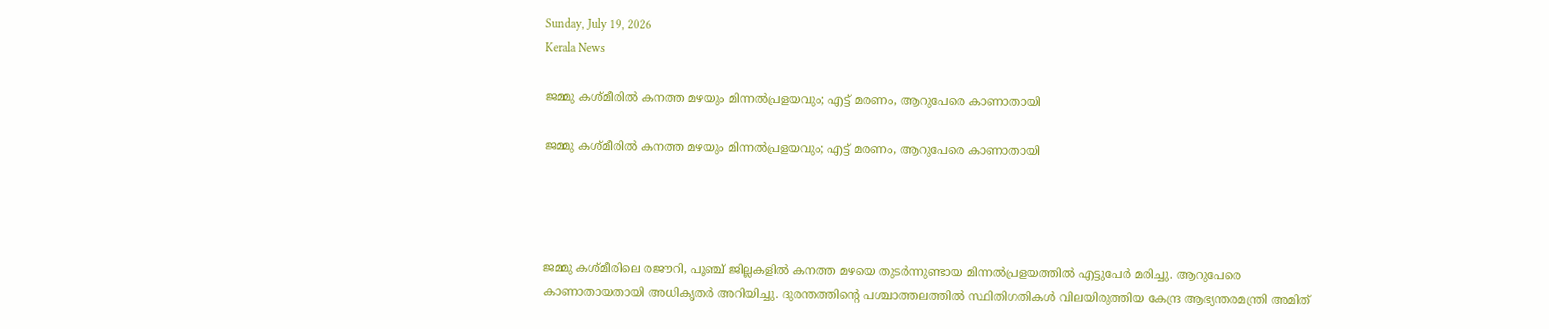Sunday, July 19, 2026
Kerala News

ജമ്മു കശ്മീരില്‍ കനത്ത മഴയും മിന്നല്‍പ്രളയവും; എട്ട് മരണം, ആറുപേരെ കാണാതായി

ജമ്മു കശ്മീരില്‍ കനത്ത മഴയും മിന്നല്‍പ്രളയവും; എട്ട് മരണം, ആറുപേരെ കാണാതായി




ജമ്മു കശ്മീരിലെ രജൗറി, പൂഞ്ച് ജില്ലകളില്‍ കനത്ത മഴയെ തുടര്‍ന്നുണ്ടായ മിന്നല്‍പ്രളയത്തില്‍ എട്ടുപേര്‍ മരിച്ചു. ആറുപേരെ കാണാതായതായി അധികൃതര്‍ അറിയിച്ചു. ദുരന്തത്തിന്റെ പശ്ചാത്തലത്തില്‍ സ്ഥിതിഗതികള്‍ വിലയിരുത്തിയ കേന്ദ്ര ആഭ്യന്തരമന്ത്രി അമിത്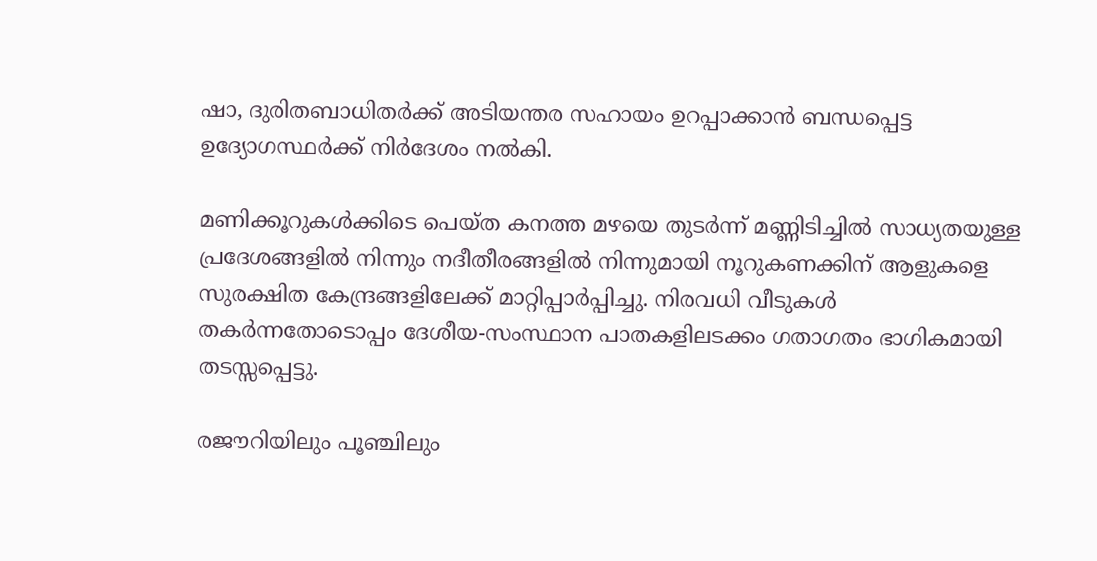ഷാ, ദുരിതബാധിതര്‍ക്ക് അടിയന്തര സഹായം ഉറപ്പാക്കാന്‍ ബന്ധപ്പെട്ട ഉദ്യോഗസ്ഥര്‍ക്ക് നിര്‍ദേശം നല്‍കി.

മണിക്കൂറുകള്‍ക്കിടെ പെയ്ത കനത്ത മഴയെ തുടര്‍ന്ന് മണ്ണിടിച്ചില്‍ സാധ്യതയുള്ള പ്രദേശങ്ങളില്‍ നിന്നും നദീതീരങ്ങളില്‍ നിന്നുമായി നൂറുകണക്കിന് ആളുകളെ സുരക്ഷിത കേന്ദ്രങ്ങളിലേക്ക് മാറ്റിപ്പാര്‍പ്പിച്ചു. നിരവധി വീടുകള്‍ തകര്‍ന്നതോടൊപ്പം ദേശീയ-സംസ്ഥാന പാതകളിലടക്കം ഗതാഗതം ഭാഗികമായി തടസ്സപ്പെട്ടു.

രജൗറിയിലും പൂഞ്ചിലും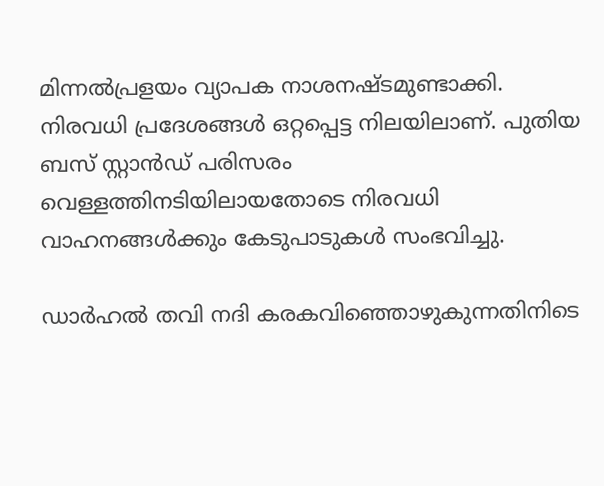മിന്നല്‍പ്രളയം വ്യാപക നാശനഷ്ടമുണ്ടാക്കി. നിരവധി പ്രദേശങ്ങള്‍ ഒറ്റപ്പെട്ട നിലയിലാണ്. പുതിയ ബസ് സ്റ്റാന്‍ഡ് പരിസരം വെള്ളത്തിനടിയിലായതോടെ നിരവധി വാഹനങ്ങള്‍ക്കും കേടുപാടുകള്‍ സംഭവിച്ചു.

ഡാര്‍ഹല്‍ തവി നദി കരകവിഞ്ഞൊഴുകുന്നതിനിടെ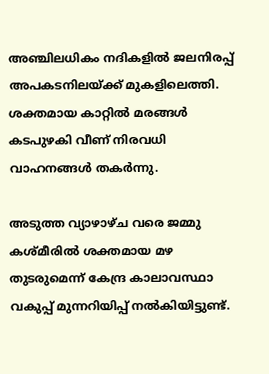അഞ്ചിലധികം നദികളില്‍ ജലനിരപ്പ് അപകടനിലയ്ക്ക് മുകളിലെത്തി. ശക്തമായ കാറ്റില്‍ മരങ്ങള്‍ കടപുഴകി വീണ് നിരവധി വാഹനങ്ങള്‍ തകര്‍ന്നു.

അടുത്ത വ്യാഴാഴ്ച വരെ ജമ്മു കശ്മീരില്‍ ശക്തമായ മഴ തുടരുമെന്ന് കേന്ദ്ര കാലാവസ്ഥാ വകുപ്പ് മുന്നറിയിപ്പ് നല്‍കിയിട്ടുണ്ട്.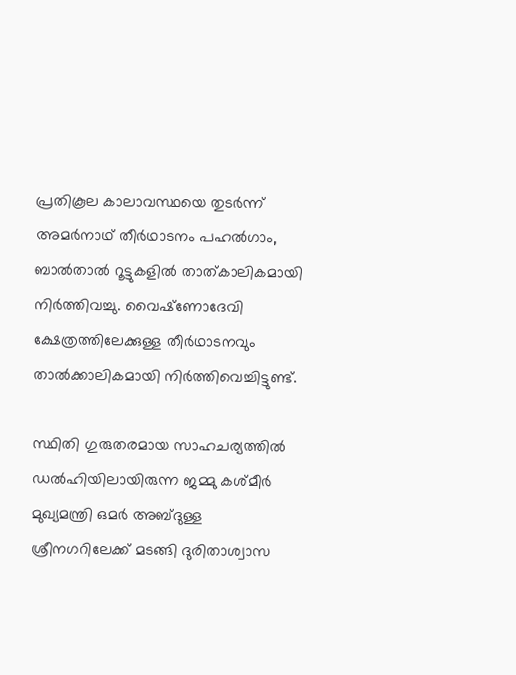പ്രതികൂല കാലാവസ്ഥയെ തുടര്‍ന്ന് അമര്‍നാഥ് തീര്‍ഥാടനം പഹല്‍ഗാം, ബാല്‍താല്‍ റൂട്ടുകളില്‍ താത്കാലികമായി നിര്‍ത്തിവച്ചു. വൈഷ്‌ണോദേവി ക്ഷേത്രത്തിലേക്കുള്ള തീര്‍ഥാടനവും താല്‍ക്കാലികമായി നിര്‍ത്തിവെച്ചിട്ടുണ്ട്.

സ്ഥിതി ഗുരുതരമായ സാഹചര്യത്തില്‍ ഡല്‍ഹിയിലായിരുന്ന ജമ്മു കശ്മീര്‍ മുഖ്യമന്ത്രി ഒമര്‍ അബ്ദുള്ള ശ്രീനഗറിലേക്ക് മടങ്ങി ദുരിതാശ്വാസ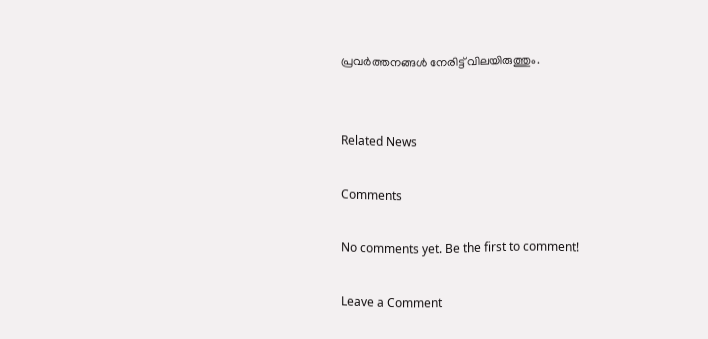പ്രവര്‍ത്തനങ്ങള്‍ നേരിട്ട് വിലയിരുത്തും.


Related News

Comments

No comments yet. Be the first to comment!

Leave a Comment